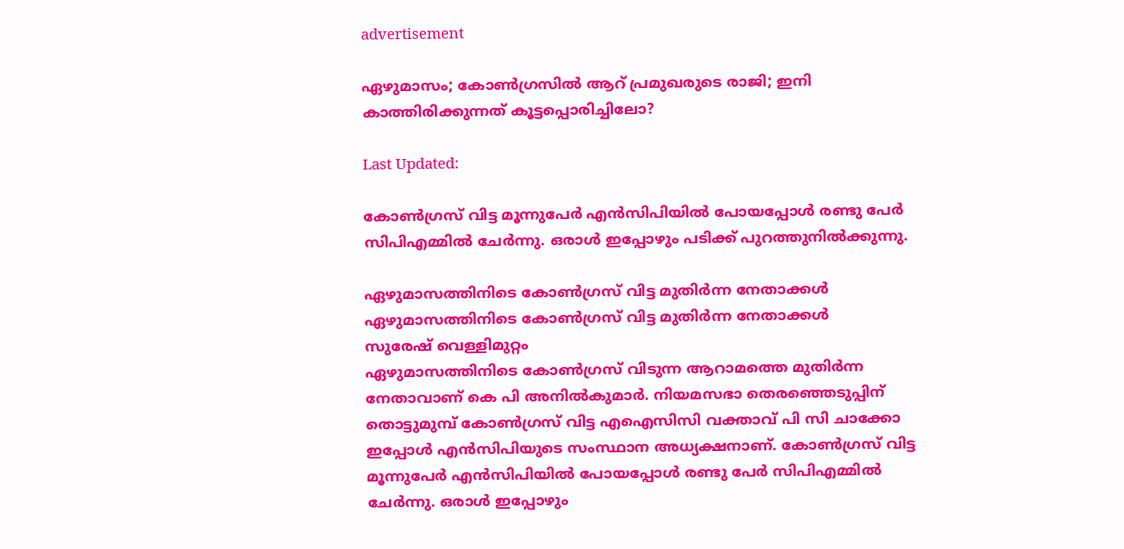advertisement

ഏഴുമാസം; കോൺഗ്രസിൽ ആറ് പ്രമുഖരുടെ രാജി; ഇനി കാത്തിരിക്കുന്നത് കൂട്ടപ്പൊരിച്ചിലോ?

Last Updated:

കോൺഗ്രസ് വിട്ട മൂന്നുപേർ എൻസിപിയിൽ പോയപ്പോൾ രണ്ടു പേർ സിപിഎമ്മിൽ ചേർന്നു. ഒരാൾ ഇപ്പോഴും പടിക്ക് പുറത്തുനിൽക്കുന്നു.

ഏഴുമാസത്തിനിടെ കോൺഗ്രസ് വിട്ട മുതിർന്ന നേതാക്കൾ
ഏഴുമാസത്തിനിടെ കോൺഗ്രസ് വിട്ട മുതിർന്ന നേതാക്കൾ
സുരേഷ് വെള്ളിമുറ്റം
ഏഴുമാസത്തിനിടെ കോൺഗ്രസ് വിടുന്ന ആറാമത്തെ മുതിർന്ന നേതാവാണ് കെ പി അനിൽകുമാർ. നിയമസഭാ തെരഞ്ഞെടുപ്പിന് തൊട്ടുമുമ്പ് കോൺഗ്രസ് വിട്ട എഐസിസി വക്താവ് പി സി ചാക്കോ ഇപ്പോൾ എൻസിപിയുടെ സംസ്ഥാന അധ്യക്ഷനാണ്. കോൺഗ്രസ് വിട്ട മൂന്നുപേർ എൻസിപിയിൽ പോയപ്പോൾ രണ്ടു പേർ സിപിഎമ്മിൽ ചേർന്നു. ഒരാൾ ഇപ്പോഴും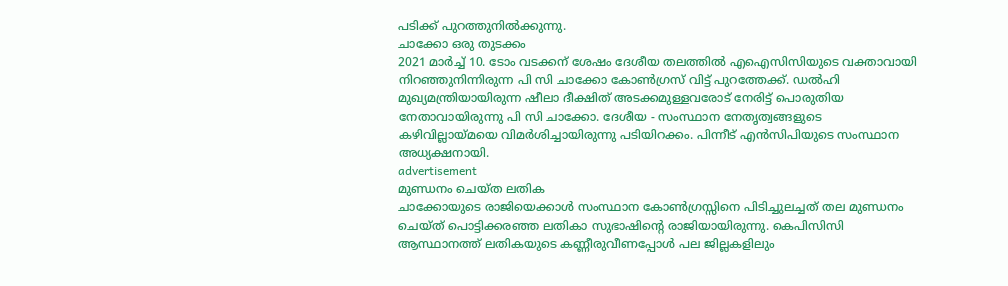പടിക്ക് പുറത്തുനിൽക്കുന്നു.
ചാക്കോ ഒരു തുടക്കം
2021 മാർച്ച് 10. ടോം വടക്കന് ശേഷം ദേശീയ തലത്തിൽ എഐസിസിയുടെ വക്താവായി നിറഞ്ഞുനിന്നിരുന്ന പി സി ചാക്കോ കോൺഗ്രസ് വിട്ട് പുറത്തേക്ക്. ഡൽഹി മുഖ്യമന്ത്രിയായിരുന്ന ഷീലാ ദീക്ഷിത് അടക്കമുള്ളവരോട് നേരിട്ട് പൊരുതിയ നേതാവായിരുന്നു പി സി ചാക്കോ. ദേശീയ - സംസ്ഥാന നേതൃത്വങ്ങളുടെ കഴിവില്ലായ്മയെ വിമർശിച്ചായിരുന്നു പടിയിറക്കം. പിന്നീട് എൻസിപിയുടെ സംസ്ഥാന അധ്യക്ഷനായി.
advertisement
മുണ്ഡനം ചെയ്ത ലതിക
ചാക്കോയുടെ രാജിയെക്കാൾ സംസ്ഥാന കോൺഗ്രസ്സിനെ പിടിച്ചുലച്ചത് തല മുണ്ഡനം ചെയ്ത് പൊട്ടിക്കരഞ്ഞ ലതികാ സുഭാഷിന്റെ രാജിയായിരുന്നു. കെപിസിസി ആസ്ഥാനത്ത് ലതികയുടെ കണ്ണീരുവീണപ്പോൾ പല ജില്ലകളിലും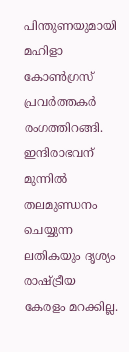പിന്തുണയുമായി മഹിളാ കോൺഗ്രസ് പ്രവർത്തകർ രംഗത്തിറങ്ങി. ഇന്ദിരാഭവന് മുന്നിൽ തലമുണ്ഡനം ചെയ്യുന്ന ലതികയും ദൃശ്യം രാഷ്ട്രീയ കേരളം മറക്കില്ല.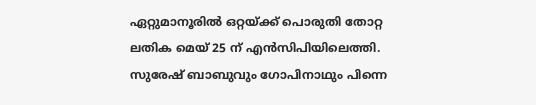ഏറ്റുമാനൂരിൽ ഒറ്റയ്ക്ക് പൊരുതി തോറ്റ ലതിക മെയ് 25 ന് എൻസിപിയിലെത്തി.
സുരേഷ് ബാബുവും ഗോപിനാഥും പിന്നെ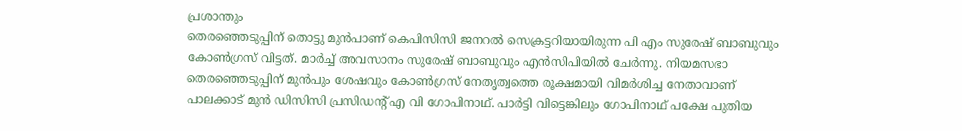പ്രശാന്തും
തെരഞ്ഞെടുപ്പിന് തൊട്ടു മുൻപാണ് കെപിസിസി ജനറൽ സെക്രട്ടറിയായിരുന്ന പി എം സുരേഷ് ബാബുവും കോൺഗ്രസ് വിട്ടത്. മാർച്ച് അവസാനം സുരേഷ് ബാബുവും എൻസിപിയിൽ ചേർന്നു. നിയമസഭാ തെരഞ്ഞെടുപ്പിന് മുൻപും ശേഷവും കോൺഗ്രസ് നേതൃത്വത്തെ രൂക്ഷമായി വിമർശിച്ച നേതാവാണ് പാലക്കാട് മുൻ ഡിസിസി പ്രസിഡന്റ് എ വി ഗോപിനാഥ്. പാർട്ടി വിട്ടെങ്കിലും ഗോപിനാഥ് പക്ഷേ പുതിയ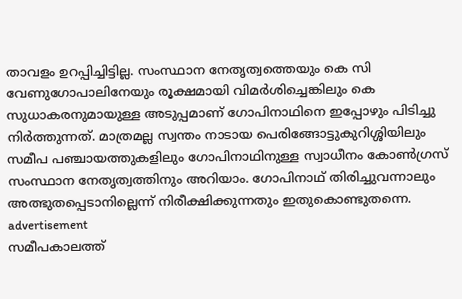താവളം ഉറപ്പിച്ചിട്ടില്ല. സംസ്ഥാന നേതൃത്വത്തെയും കെ സി വേണുഗോപാലിനേയും രൂക്ഷമായി വിമർശിച്ചെങ്കിലും കെ സുധാകരനുമായുള്ള അടുപ്പമാണ് ഗോപിനാഥിനെ ഇപ്പോഴും പിടിച്ചു നിർത്തുന്നത്. മാത്രമല്ല സ്വന്തം നാടായ പെരിങ്ങോട്ടുകുറിശ്ശിയിലും സമീപ പഞ്ചായത്തുകളിലും ഗോപിനാഥിനുള്ള സ്വാധീനം കോൺഗ്രസ് സംസ്ഥാന നേതൃത്വത്തിനും അറിയാം. ഗോപിനാഥ് തിരിച്ചുവന്നാലും അത്ഭുതപ്പെടാനില്ലെന്ന് നിരീക്ഷിക്കുന്നതും ഇതുകൊണ്ടുതന്നെ.
advertisement
സമീപകാലത്ത്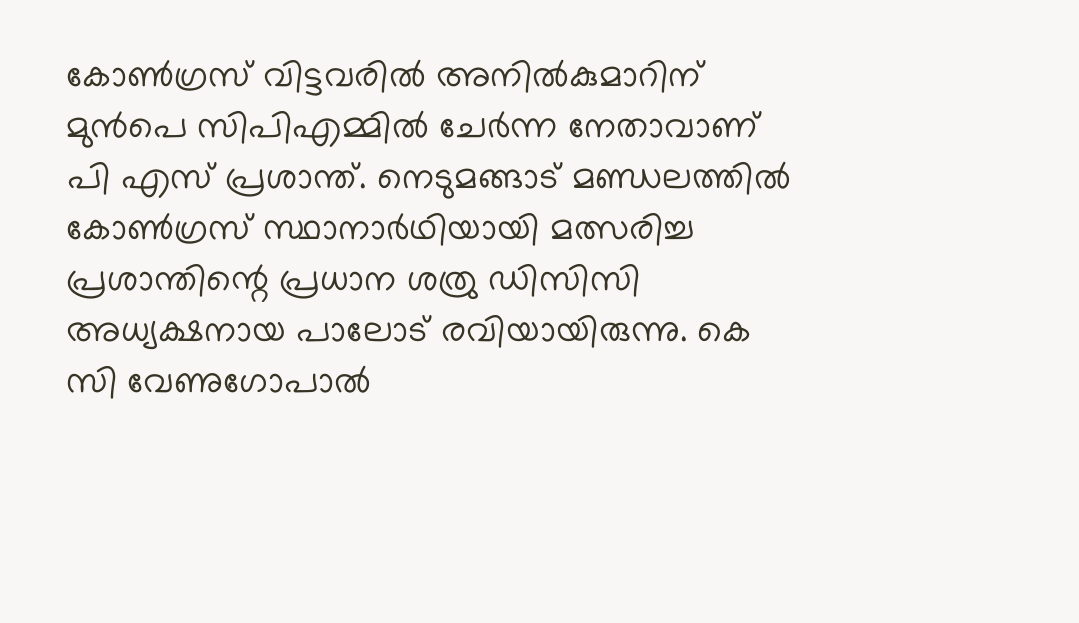കോൺഗ്രസ് വിട്ടവരിൽ അനിൽകുമാറിന് മുൻപെ സിപിഎമ്മിൽ ചേർന്ന നേതാവാണ് പി എസ് പ്രശാന്ത്. നെടുമങ്ങാട് മണ്ഡലത്തില്‍ കോൺഗ്രസ് സ്ഥാനാർഥിയായി മത്സരിച്ച പ്രശാന്തിന്റെ പ്രധാന ശത്രു ഡിസിസി അധ്യക്ഷനായ പാലോട് രവിയായിരുന്നു. കെ സി വേണുഗോപാൽ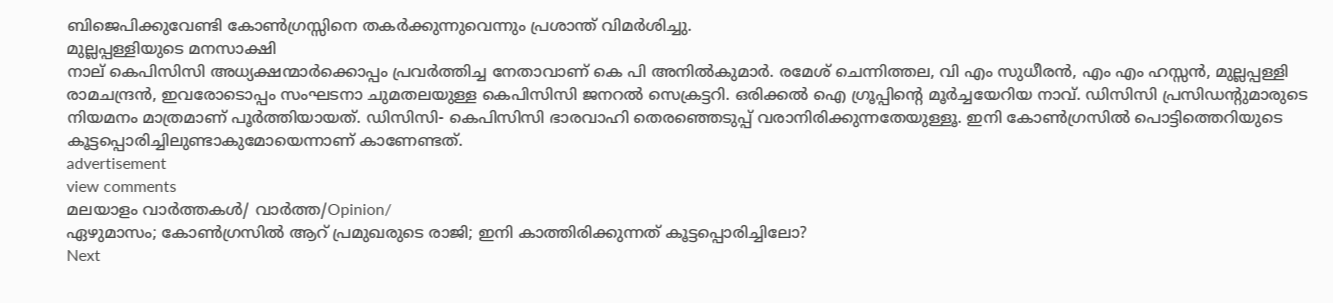ബിജെപിക്കുവേണ്ടി കോൺഗ്രസ്സിനെ തകർക്കുന്നുവെന്നും പ്രശാന്ത് വിമർശിച്ചു.
മുല്ലപ്പള്ളിയുടെ മനസാക്ഷി
നാല് കെപിസിസി അധ്യക്ഷന്മാർക്കൊപ്പം പ്രവർത്തിച്ച നേതാവാണ് കെ പി അനിൽകുമാർ. രമേശ് ചെന്നിത്തല, വി എം സുധീരൻ, എം എം ഹസ്സൻ, മുല്ലപ്പള്ളി രാമചന്ദ്രൻ, ഇവരോടൊപ്പം സംഘടനാ ചുമതലയുള്ള കെപിസിസി ജനറൽ സെക്രട്ടറി. ഒരിക്കൽ ഐ ഗ്രൂപ്പിന്റെ മൂർച്ചയേറിയ നാവ്. ഡിസിസി പ്രസിഡന്റുമാരുടെ നിയമനം മാത്രമാണ് പൂർത്തിയായത്. ഡിസിസി- കെപിസിസി ഭാരവാഹി തെരഞ്ഞെടുപ്പ് വരാനിരിക്കുന്നതേയുള്ളൂ. ഇനി കോൺഗ്രസിൽ പൊട്ടിത്തെറിയുടെ കൂട്ടപ്പൊരിച്ചിലുണ്ടാകുമോയെന്നാണ് കാണേണ്ടത്.
advertisement
view comments
മലയാളം വാർത്തകൾ/ വാർത്ത/Opinion/
ഏഴുമാസം; കോൺഗ്രസിൽ ആറ് പ്രമുഖരുടെ രാജി; ഇനി കാത്തിരിക്കുന്നത് കൂട്ടപ്പൊരിച്ചിലോ?
Next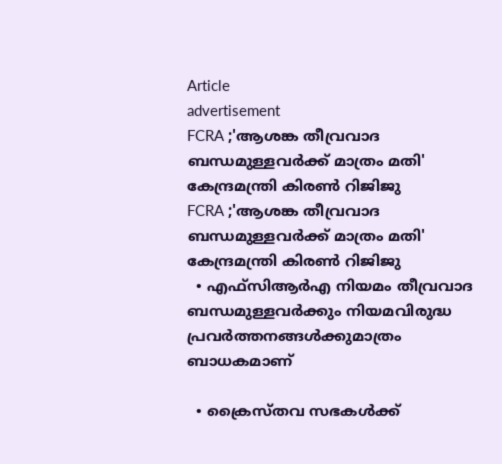Article
advertisement
FCRA ;'ആശങ്ക തീവ്രവാദ ബന്ധമുള്ളവർക്ക് മാത്രം മതി' കേന്ദ്രമന്ത്രി കിരണ്‍ റിജിജു
FCRA ;'ആശങ്ക തീവ്രവാദ ബന്ധമുള്ളവർക്ക് മാത്രം മതി' കേന്ദ്രമന്ത്രി കിരണ്‍ റിജിജു
  • എഫ്‌സിആർഎ നിയമം തീവ്രവാദ ബന്ധമുള്ളവർക്കും നിയമവിരുദ്ധ പ്രവർത്തനങ്ങൾക്കുമാത്രം ബാധകമാണ്

  • ക്രൈസ്തവ സഭകൾക്ക്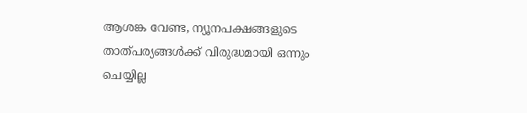ആശങ്ക വേണ്ട, ന്യൂനപക്ഷങ്ങളുടെ താത്പര്യങ്ങൾക്ക് വിരുദ്ധമായി ഒന്നും ചെയ്യില്ല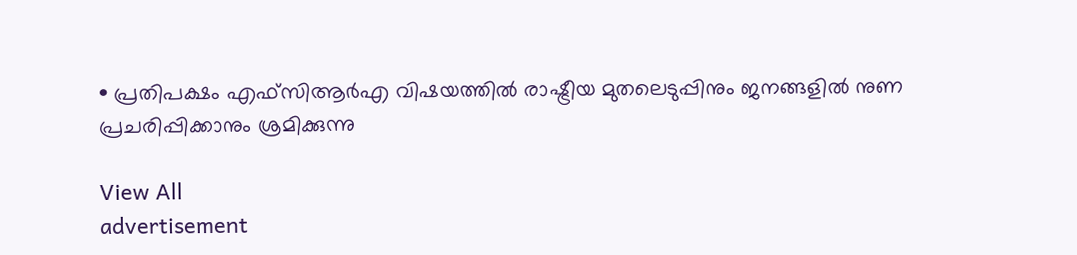• പ്രതിപക്ഷം എഫ്‌സിആർഎ വിഷയത്തിൽ രാഷ്ട്രീയ മുതലെടുപ്പിനും ജനങ്ങളിൽ നുണ പ്രചരിപ്പിക്കാനും ശ്രമിക്കുന്നു

View All
advertisement